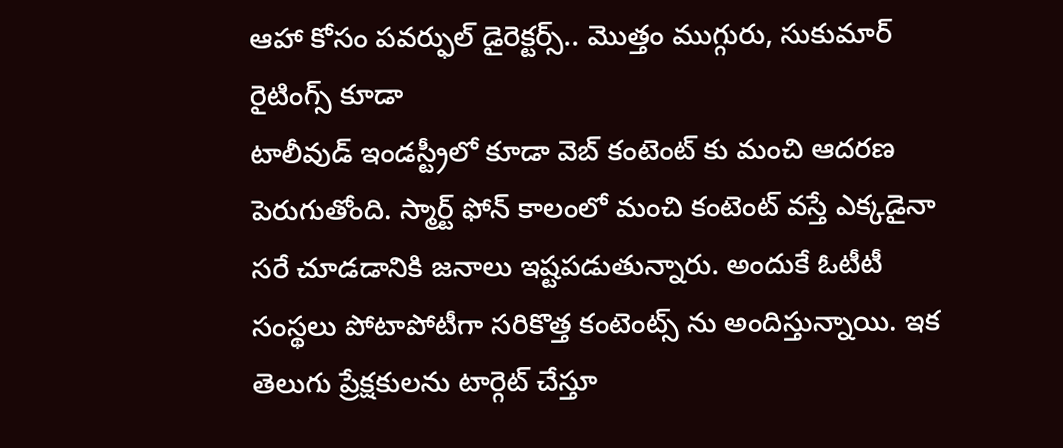ఆహా కోసం పవర్ఫుల్ డైరెక్టర్స్.. మొత్తం ముగ్గురు, సుకుమార్ రైటింగ్స్ కూడా
టాలీవుడ్ ఇండస్ట్రీలో కూడా వెబ్ కంటెంట్ కు మంచి ఆదరణ పెరుగుతోంది. స్మార్ట్ ఫోన్ కాలంలో మంచి కంటెంట్ వస్తే ఎక్కడైనా సరే చూడడానికి జనాలు ఇష్టపడుతున్నారు. అందుకే ఓటీటీ సంస్థలు పోటాపోటీగా సరికొత్త కంటెంట్స్ ను అందిస్తున్నాయి. ఇక తెలుగు ప్రేక్షకులను టార్గెట్ చేస్తూ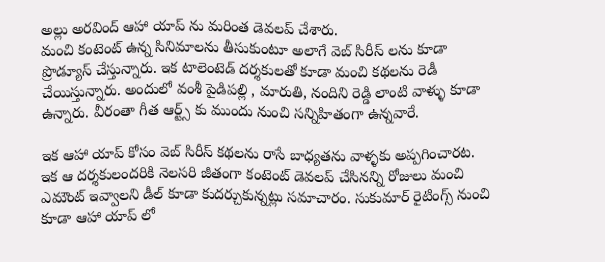అల్లు అరవింద్ ఆహా యాప్ ను మరింత డెవలప్ చేశారు.
మంచి కంటెంట్ ఉన్న సినిమాలను తీసుకుంటూ అలాగే వెబ్ సిరీస్ లను కూడా ప్రొడ్యూస్ చేస్తున్నారు. ఇక టాలెంటెడ్ దర్శకులతో కూడా మంచి కథలను రెడీ చేయిస్తున్నారు. అందులో వంశీ పైడిపల్లి , మారుతి, నందిని రెడ్డి లాంటి వాళ్ళు కూడా ఉన్నారు. వీరంతా గీత ఆర్ట్స్ కు ముందు నుంచి సన్నిహితంగా ఉన్నవారే.

ఇక ఆహా యాప్ కోసం వెబ్ సిరీస్ కథలను రాసే బాధ్యతను వాళ్ళకు అప్పగించారట. ఇక ఆ దర్శకులందరికి నెలసరి జీతంగా కంటెంట్ డెవలప్ చేసినన్ని రోజులు మంచి ఎమౌంట్ ఇవ్వాలని డీల్ కూడా కుదర్చుకున్నట్లు సమాచారం. సుకుమార్ రైటింగ్స్ నుంచి కూడా ఆహా యాప్ లో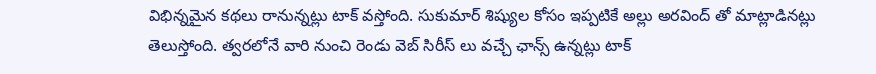విభిన్నమైన కథలు రానున్నట్లు టాక్ వస్తోంది. సుకుమార్ శిష్యుల కోసం ఇప్పటికే అల్లు అరవింద్ తో మాట్లాడినట్లు తెలుస్తోంది. త్వరలోనే వారి నుంచి రెండు వెబ్ సిరీస్ లు వచ్చే ఛాన్స్ ఉన్నట్లు టాక్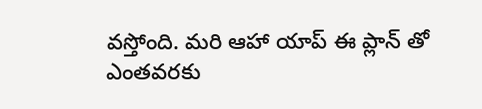వస్తోంది. మరి ఆహా యాప్ ఈ ప్లాన్ తో ఎంతవరకు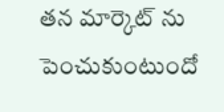తన మార్కెట్ ను పెంచుకుంటుందో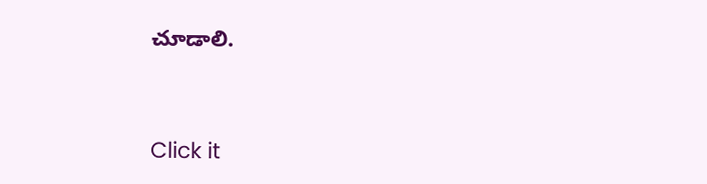చూడాలి.


Click it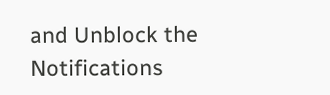and Unblock the Notifications